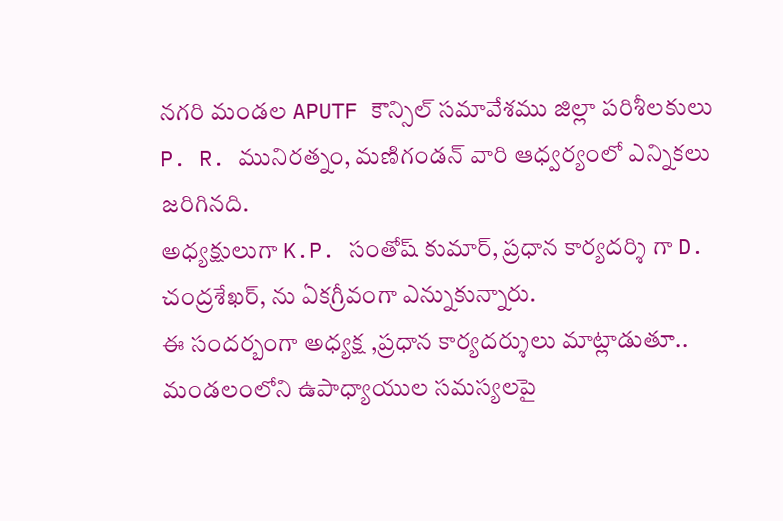నగరి మండల APUTF కౌన్సిల్ సమావేశము జిల్లా పరిశీలకులు P. R. మునిరత్నం, మణిగండన్ వారి ఆధ్వర్యంలో ఎన్నికలు జరిగినది.
అధ్యక్షులుగా K.P. సంతోష్ కుమార్, ప్రధాన కార్యదర్శి గా D. చంద్రశేఖర్, ను ఏకగ్రీవంగా ఎన్నుకున్నారు.
ఈ సందర్బంగా అధ్యక్ష ,ప్రధాన కార్యదర్శులు మాట్లాడుతూ.. మండలంలోని ఉపాధ్యాయుల సమస్యలపై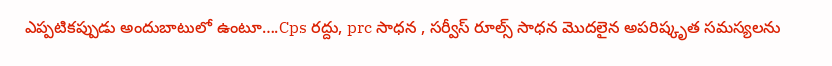ఎప్పటికప్పుడు అందుబాటులో ఉంటూ….Cps రద్దు, prc సాధన , సర్వీస్ రూల్స్ సాధన మొదలైన అపరిష్కృత సమస్యలను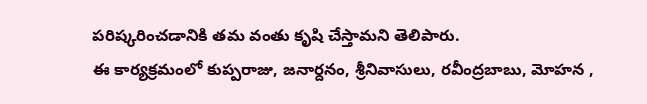పరిష్కరించడానికి తమ వంతు కృషి చేస్తామని తెలిపారు.
ఈ కార్యక్రమంలో కుప్పరాజు, జనార్దనం, శ్రీనివాసులు, రవీంద్రబాబు, మోహన ,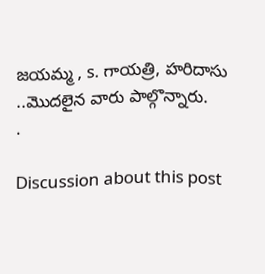జయమ్మ , s. గాయత్రి, హరిదాసు ..మొదలైన వారు పాల్గొన్నారు.
.

Discussion about this post